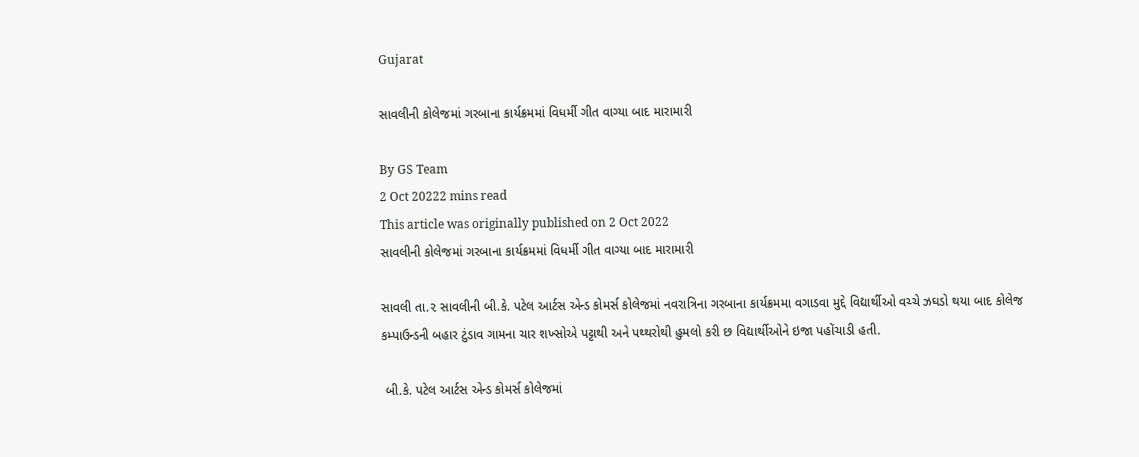Gujarat

સાવલીની કોલેજમાં ગરબાના કાર્યક્રમમાં વિધર્મી ગીત વાગ્યા બાદ મારામારી

By GS Team
2 Oct 20222 mins read
This article was originally published on 2 Oct 2022
સાવલીની કોલેજમાં ગરબાના કાર્યક્રમમાં વિધર્મી ગીત વાગ્યા બાદ મારામારી

સાવલી તા.૨ સાવલીની બી.કે. પટેલ આર્ટસ એન્ડ કોમર્સ કોલેજમાં નવરાત્રિના ગરબાના કાર્યક્રમમા વગાડવા મુદ્દે વિદ્યાર્થીઓ વચ્ચે ઝઘડો થયા બાદ કોલેજ કમ્પાઉન્ડની બહાર ટુંડાવ ગામના ચાર શખ્સોએ પટ્ટાથી અને પથ્થરોથી હુમલો કરી છ વિદ્યાર્થીઓને ઇજા પહોંચાડી હતી.

 બી.કે. પટેલ આર્ટસ એન્ડ કોમર્સ કોલેજમાં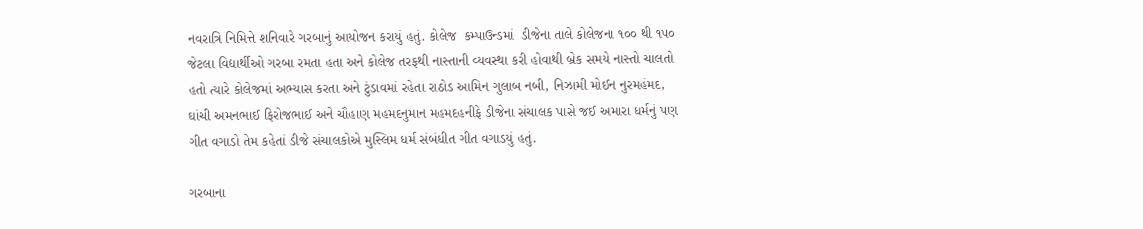નવરાત્રિ નિમિત્તે શનિવારે ગરબાનું આયોજન કરાયું હતું. કોલેજ  કમ્પાઉન્ડમાં  ડીજેના તાલે કોલેજના ૧૦૦ થી ૧૫૦ જેટલા વિદ્યાર્થીઓ ગરબા રમતા હતા અને કોલેજ તરફથી નાસ્તાની વ્યવસ્થા કરી હોવાથી બ્રેક સમયે નાસ્તો ચાલતો હતો ત્યારે કોલેજમાં અભ્યાસ કરતા અને ટુંડાવમાં રહેતા રાઠોડ આમિન ગુલાબ નબી, નિઝામી મોઈન નુરમહંમદ, ઘાંચી અમનભાઈ ફિરોજભાઈ અને ચૌહાણ મહમદનુમાન મહમદહનીફે ડીજેના સંચાલક પાસે જઈ અમારા ધર્મનું પણ ગીત વગાડો તેમ કહેતાં ડીજે સંચાલકોએ મુસ્લિમ ધર્મ સંબંધીત ગીત વગાડયું હતું.

ગરબાના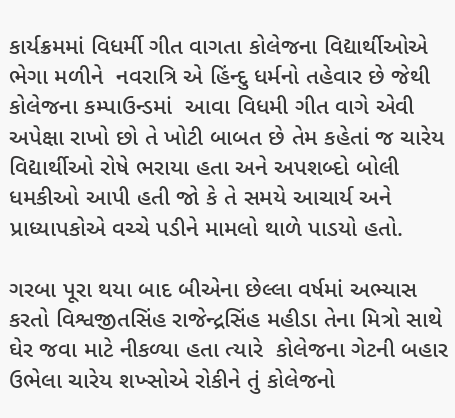કાર્યક્રમમાં વિધર્મી ગીત વાગતા કોલેજના વિદ્યાર્થીઓએ ભેગા મળીને  નવરાત્રિ એ હિંન્દુ ધર્મનો તહેવાર છે જેથી કોલેજના કમ્પાઉન્ડમાં  આવા વિધમી ગીત વાગે એવી અપેક્ષા રાખો છો તે ખોટી બાબત છે તેમ કહેતાં જ ચારેય વિદ્યાર્થીઓ રોષે ભરાયા હતા અને અપશબ્દો બોલી ધમકીઓ આપી હતી જો કે તે સમયે આચાર્ય અને પ્રાધ્યાપકોએ વચ્ચે પડીને મામલો થાળે પાડયો હતો.

ગરબા પૂરા થયા બાદ બીએના છેલ્લા વર્ષમાં અભ્યાસ કરતો વિશ્વજીતસિંહ રાજેન્દ્રસિંહ મહીડા તેના મિત્રો સાથે ઘેર જવા માટે નીકળ્યા હતા ત્યારે  કોલેજના ગેટની બહાર ઉભેલા ચારેય શખ્સોએ રોકીને તું કોલેજનો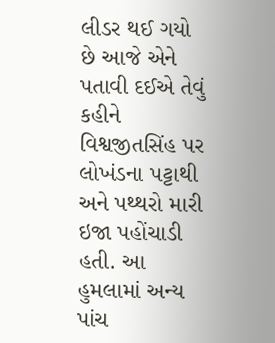લીડર થઈ ગયો છે આજે એને પતાવી દઈએ તેવું કહીને વિશ્વજીતસિંહ પર લોખંડના પટ્ટાથી અને પથ્થરો મારી ઇજા પહોંચાડી હતી. આ હુમલામાં અન્ય પાંચ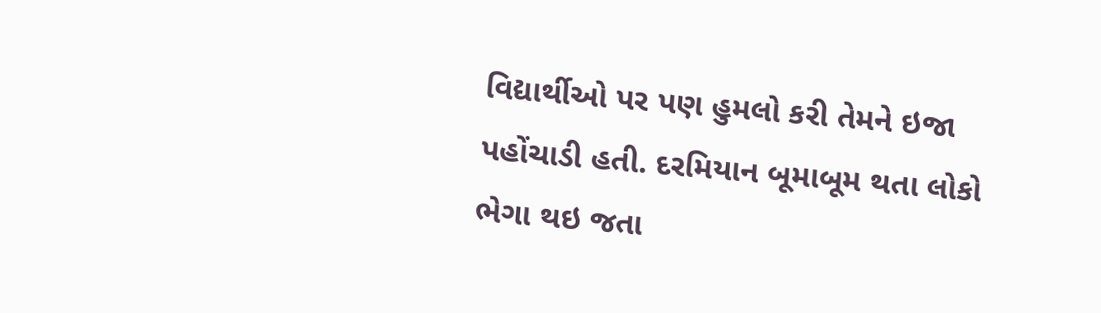વિદ્યાર્થીઓ પર પણ હુમલો કરી તેમને ઇજા પહોંચાડી હતી. દરમિયાન બૂમાબૂમ થતા લોકો ભેગા થઇ જતા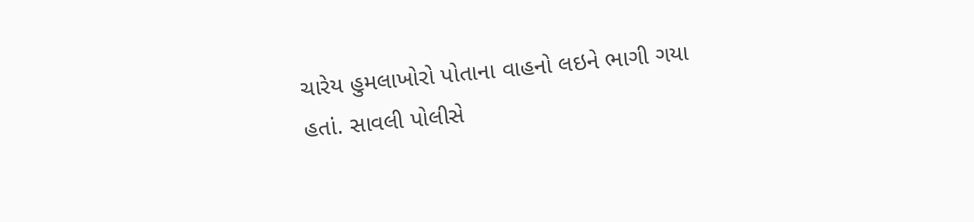ચારેય હુમલાખોરો પોતાના વાહનો લઇને ભાગી ગયા  હતાં. સાવલી પોલીસે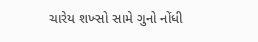ચારેય શખ્સો સામે ગુનો નોંધી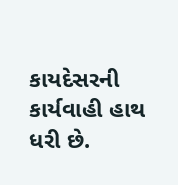કાયદેસરની કાર્યવાહી હાથ ધરી છે.